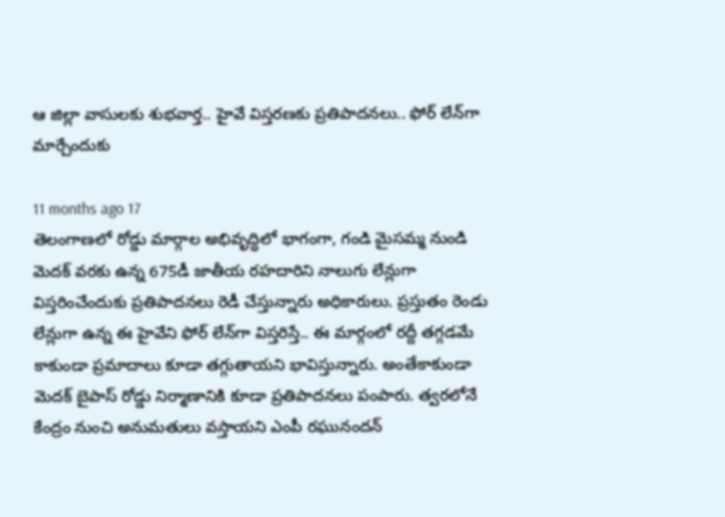ఆ జిల్లా వాసులకు శుభవార్త.. హైవే విస్తరణకు ప్రతిపాదనలు.. ఫోర్ లేన్‌‌గా మార్చేందుకు

11 months ago 17
తెలంగాణలో రోడ్డు మార్గాల అభివృద్ధిలో భాగంగా, గండి మైసమ్మ నుండి మెదక్ వరకు ఉన్న 675డీ జాతీయ రహదారిని నాలుగు లేన్లుగా విస్తరించేందుకు ప్రతిపాదనలు రెడీ చేస్తున్నారు అధికారులు. ప్రస్తుతం రెండు లేన్లుగా ఉన్న ఈ హైవేని ఫోర్ లేన్‌గా విస్తరిస్తే.. ఈ మార్గంలో రద్దీ తగ్గడమే కాకుండా ప్రమాదాలు కూడా తగ్గుతాయని భావిస్తున్నారు. అంతేకాకుండా మెదక్ బైపాస్ రోడ్డు నిర్మాణానికి కూడా ప్రతిపాదనలు పంపారు. త్వరలోనే కేంద్రం నుంచి అనుమతులు వస్తాయని ఎంపీ రఘునందన్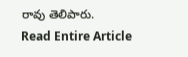రావు తెలిపారు.
Read Entire Article